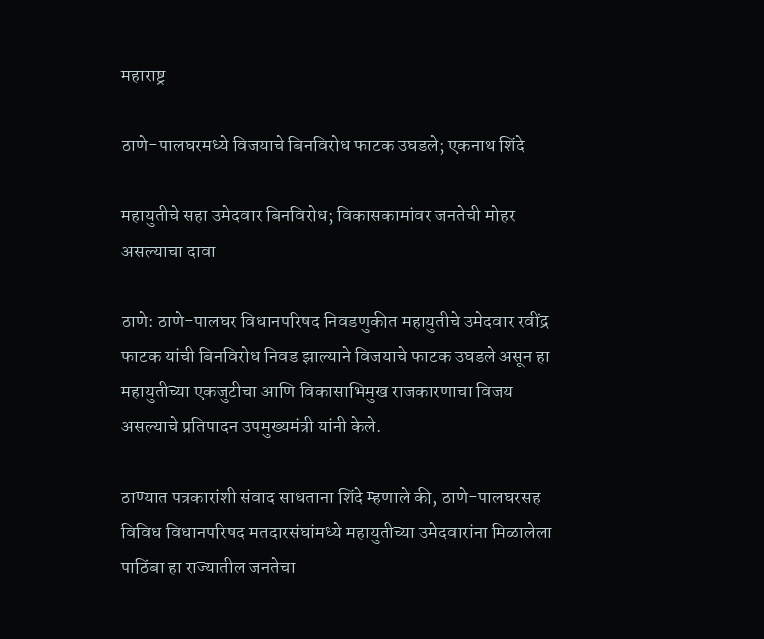महाराष्ट्र

ठाणे-पालघरमध्ये विजयाचे बिनविरोध फाटक उघडले; एकनाथ शिंदे

महायुतीचे सहा उमेदवार बिनविरोध; विकासकामांवर जनतेची मोहर असल्याचा दावा

ठाणे: ठाणे-पालघर विधानपरिषद निवडणुकीत महायुतीचे उमेदवार रवींद्र फाटक यांची बिनविरोध निवड झाल्याने विजयाचे फाटक उघडले असून हा महायुतीच्या एकजुटीचा आणि विकासाभिमुख राजकारणाचा विजय असल्याचे प्रतिपादन उपमुख्यमंत्री यांनी केले.

ठाण्यात पत्रकारांशी संवाद साधताना शिंदे म्हणाले की, ठाणे-पालघरसह विविध विधानपरिषद मतदारसंघांमध्ये महायुतीच्या उमेदवारांना मिळालेला पाठिंबा हा राज्यातील जनतेचा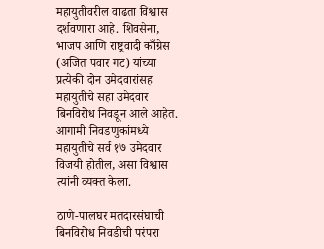महायुतीवरील वाढता विश्वास दर्शवणारा आहे. शिवसेना, भाजप आणि राष्ट्रवादी काँग्रेस (अजित पवार गट) यांच्या प्रत्येकी दोन उमेदवारांसह महायुतीचे सहा उमेदवार बिनविरोध निवडून आले आहेत. आगामी निवडणुकांमध्ये महायुतीचे सर्व १७ उमेदवार विजयी होतील, असा विश्वास त्यांनी व्यक्त केला.

ठाणे-पालघर मतदारसंघाची बिनविरोध निवडीची परंपरा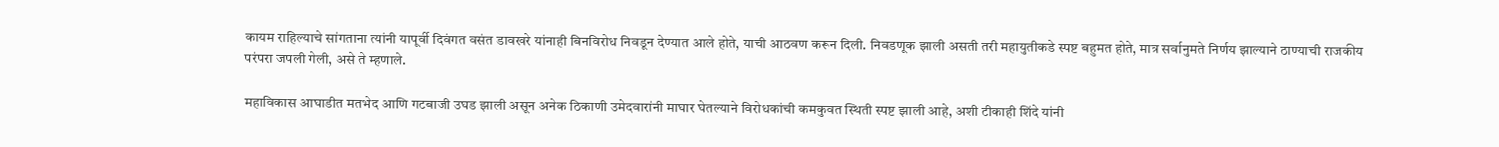कायम राहिल्याचे सांगताना त्यांनी यापूर्वी दिवंगत वसंत डावखरे यांनाही बिनविरोध निवडून देण्यात आले होते, याची आठवण करून दिली. निवडणूक झाली असती तरी महायुतीकडे स्पष्ट बहुमत होते, मात्र सर्वानुमते निर्णय झाल्याने ठाण्याची राजकीय परंपरा जपली गेली, असे ते म्हणाले.

महाविकास आघाडीत मतभेद आणि गटबाजी उघड झाली असून अनेक ठिकाणी उमेदवारांनी माघार घेतल्याने विरोधकांची कमकुवत स्थिती स्पष्ट झाली आहे, अशी टीकाही शिंदे यांनी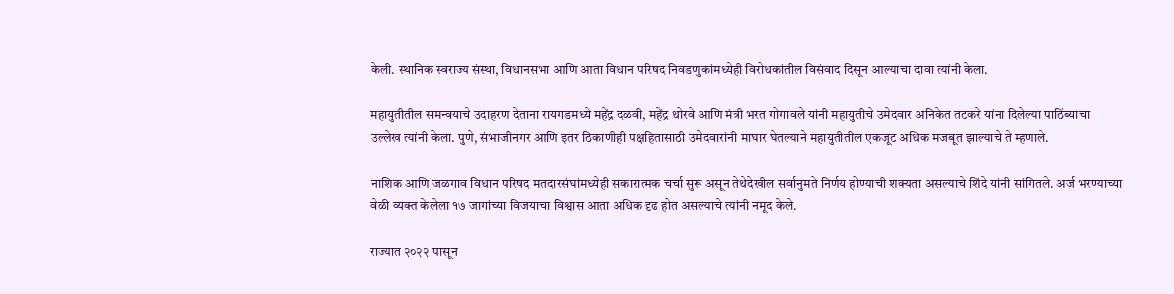केली. स्थानिक स्वराज्य संस्था, विधानसभा आणि आता विधान परिषद निवडणुकांमध्येही विरोधकांतील विसंवाद दिसून आल्याचा दावा त्यांनी केला.

महायुतीतील समन्वयाचे उदाहरण देताना रायगडमध्ये महेंद्र दळवी, महेंद्र थोरवे आणि मंत्री भरत गोगावले यांनी महायुतीचे उमेदवार अनिकेत तटकरे यांना दिलेल्या पाठिंब्याचा उल्लेख त्यांनी केला. पुणे, संभाजीनगर आणि इतर ठिकाणीही पक्षहितासाठी उमेदवारांनी माघार घेतल्याने महायुतीतील एकजूट अधिक मजबूत झाल्याचे ते म्हणाले.

नाशिक आणि जळगाव विधान परिषद मतदारसंघांमध्येही सकारात्मक चर्चा सुरू असून तेथेदेखील सर्वानुमते निर्णय होण्याची शक्यता असल्याचे शिंदे यांनी सांगितले. अर्ज भरण्याच्या वेळी व्यक्त केलेला १७ जागांच्या विजयाचा विश्वास आता अधिक दृढ होत असल्याचे त्यांनी नमूद केले.

राज्यात २०२२ पासून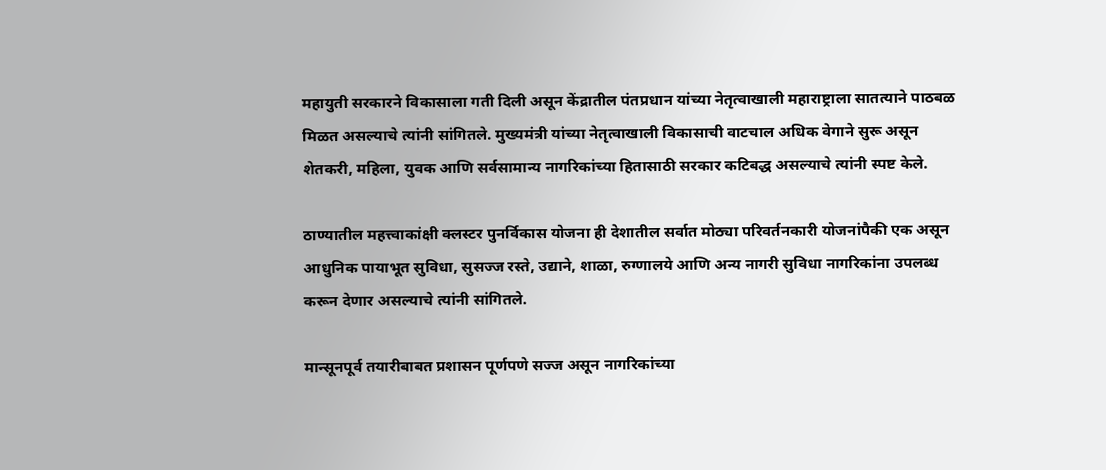महायुती सरकारने विकासाला गती दिली असून केंद्रातील पंतप्रधान यांच्या नेतृत्वाखाली महाराष्ट्राला सातत्याने पाठबळ मिळत असल्याचे त्यांनी सांगितले. मुख्यमंत्री यांच्या नेतृत्वाखाली विकासाची वाटचाल अधिक वेगाने सुरू असून शेतकरी, महिला, युवक आणि सर्वसामान्य नागरिकांच्या हितासाठी सरकार कटिबद्ध असल्याचे त्यांनी स्पष्ट केले.

ठाण्यातील महत्त्वाकांक्षी क्लस्टर पुनर्विकास योजना ही देशातील सर्वात मोठ्या परिवर्तनकारी योजनांपैकी एक असून आधुनिक पायाभूत सुविधा, सुसज्ज रस्ते, उद्याने, शाळा, रुग्णालये आणि अन्य नागरी सुविधा नागरिकांना उपलब्ध करून देणार असल्याचे त्यांनी सांगितले.

मान्सूनपूर्व तयारीबाबत प्रशासन पूर्णपणे सज्ज असून नागरिकांच्या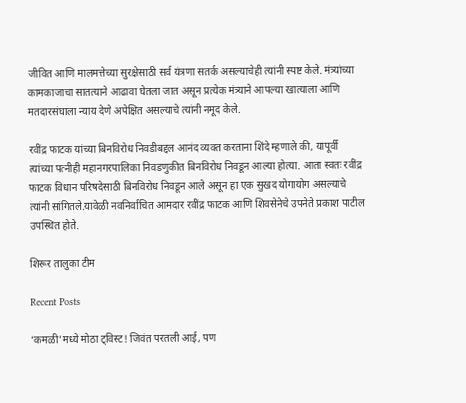जीवित आणि मालमत्तेच्या सुरक्षेसाठी सर्व यंत्रणा सतर्क असल्याचेही त्यांनी स्पष्ट केले. मंत्र्यांच्या कामकाजाचा सातत्याने आढावा घेतला जात असून प्रत्येक मंत्र्याने आपल्या खात्याला आणि मतदारसंघाला न्याय देणे अपेक्षित असल्याचे त्यांनी नमूद केले.

रवींद्र फाटक यांच्या बिनविरोध निवडीबद्दल आनंद व्यक्त करताना शिंदे म्हणाले की, यापूर्वी त्यांच्या पत्नीही महानगरपालिका निवडणुकीत बिनविरोध निवडून आल्या होत्या. आता स्वतः रवींद्र फाटक विधान परिषदेसाठी बिनविरोध निवडून आले असून हा एक सुखद योगायोग असल्याचे त्यांनी सांगितले.यावेळी नवनिर्वाचित आमदार रवींद्र फाटक आणि शिवसेनेचे उपनेते प्रकाश पाटील उपस्थित होते.

शिरूर तालुका टीम

Recent Posts

‘कमळी’मध्ये मोठा ट्विस्ट! जिवंत परतली आई, पण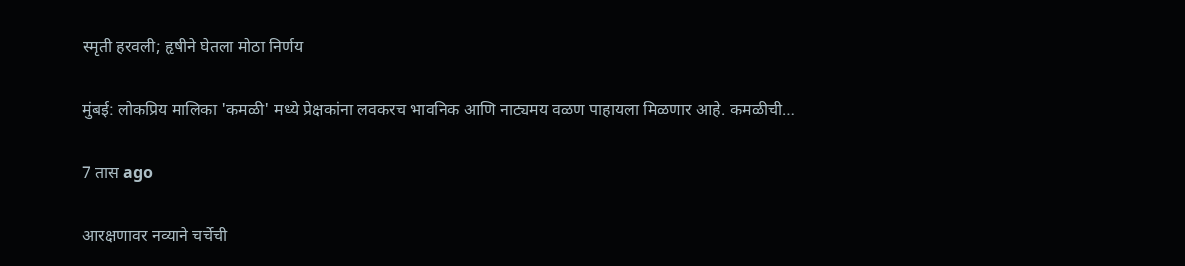स्मृती हरवली; हृषीने घेतला मोठा निर्णय

मुंबई: लोकप्रिय मालिका 'कमळी' मध्ये प्रेक्षकांना लवकरच भावनिक आणि नाट्यमय वळण पाहायला मिळणार आहे. कमळीची…

7 तास ago

आरक्षणावर नव्याने चर्चेची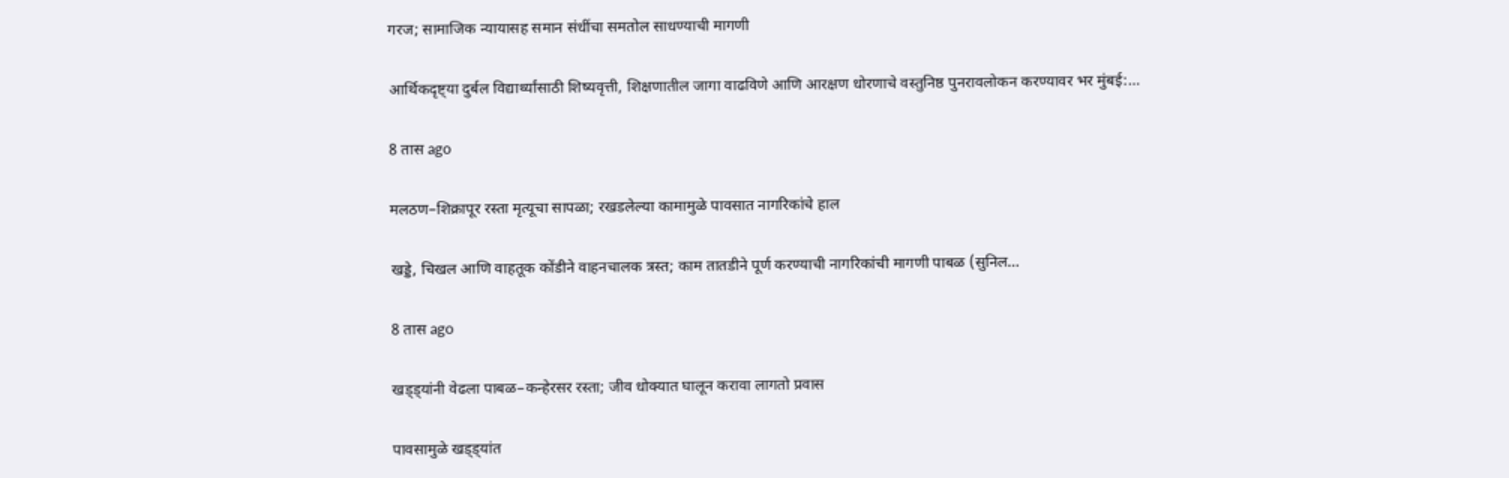गरज; सामाजिक न्यायासह समान संधींचा समतोल साधण्याची मागणी

आर्थिकदृष्ट्या दुर्बल विद्यार्थ्यांसाठी शिष्यवृत्ती, शिक्षणातील जागा वाढविणे आणि आरक्षण धोरणाचे वस्तुनिष्ठ पुनरावलोकन करण्यावर भर मुंबई:…

8 तास ago

मलठण–शिक्रापूर रस्ता मृत्यूचा सापळा; रखडलेल्या कामामुळे पावसात नागरिकांचे हाल

खड्डे, चिखल आणि वाहतूक कोंडीने वाहनचालक त्रस्त; काम तातडीने पूर्ण करण्याची नागरिकांची मागणी पाबळ (सुनिल…

8 तास ago

खड्ड्यांनी वेढला पाबळ–कन्हेरसर रस्ता; जीव धोक्यात घालून करावा लागतो प्रवास

पावसामुळे खड्ड्यांत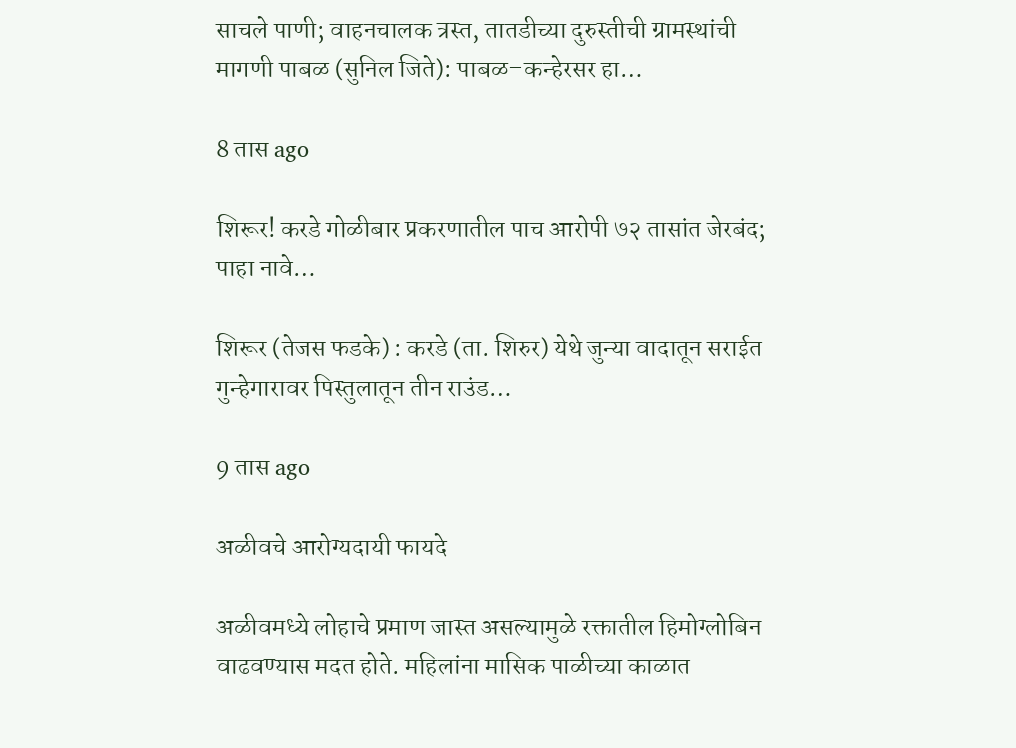साचले पाणी; वाहनचालक त्रस्त, तातडीच्या दुरुस्तीची ग्रामस्थांची मागणी पाबळ (सुनिल जिते): पाबळ–कन्हेरसर हा…

8 तास ago

शिरूर! करडे गोळीबार प्रकरणातील पाच आरोपी ७२ तासांत जेरबंद; पाहा नावे…

शिरूर (तेजस फडके) : करडे (ता. शिरुर) येथे जुन्या वादातून सराईत गुन्हेगारावर पिस्तुलातून तीन राउंड…

9 तास ago

अळीवचे आरोग्यदायी फायदे

अळीवमध्ये लोहाचे प्रमाण जास्त असल्यामुळे रक्तातील हिमोग्लोबिन वाढवण्यास मदत होते. महिलांना मासिक पाळीच्या काळात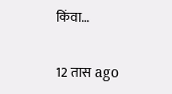किंवा…

12 तास ago